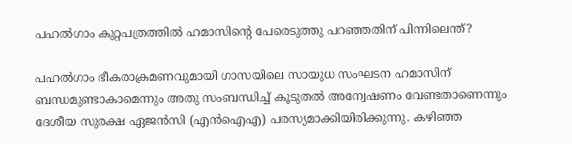പഹൽഗാം കുറ്റപത്രത്തിൽ ഹമാസിന്റെ പേരെടുത്തു പറഞ്ഞതിന് പിന്നിലെന്ത്?

പഹൽഗാം ഭീകരാക്രമണവുമായി ഗാസയിലെ സായുധ സംഘടന ഹമാസിന് ബന്ധമുണ്ടാകാമെന്നും അതു സംബന്ധിച്ച് കൂടുതൽ അന്വേഷണം വേണ്ടതാണെന്നും ദേശീയ സുരക്ഷ ഏജൻസി (എൻഐഎ) പരസ്യമാക്കിയിരിക്കുന്നു. കഴിഞ്ഞ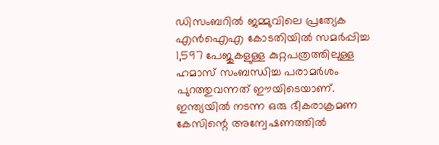ഡിസംബറിൽ ജമ്മുവിലെ പ്രത്യേക എൻഐഎ കോടതിയിൽ സമർപ്പിച്ച 1,597 പേജുകളുള്ള കുറ്റപത്രത്തിലുള്ള ഹമാസ് സംബന്ധിച്ച പരാമർശം പുറത്തുവന്നത് ഈയിടെയാണ്.
ഇന്ത്യയിൽ നടന്ന ഒരു ഭീകരാക്രമണ കേസിന്റെ അന്വേഷണത്തിൽ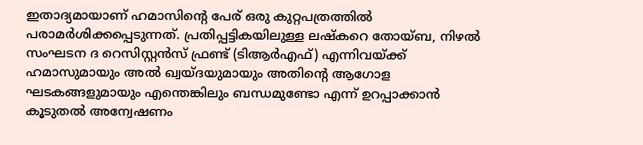ഇതാദ്യമായാണ് ഹമാസിന്റെ പേര് ഒരു കുറ്റപത്രത്തിൽ പരാമർശിക്കപ്പെടുന്നത്. പ്രതിപ്പട്ടികയിലുള്ള ലഷ്കറെ തോയ്ബ, നിഴൽ സംഘടന ദ റെസിസ്റ്റൻസ് ഫ്രണ്ട് (ടിആർഎഫ്) എന്നിവയ്ക്ക് ഹമാസുമായും അൽ ഖ്വയ്ദയുമായും അതിന്റെ ആഗോള ഘടകങ്ങളുമായും എന്തെങ്കിലും ബന്ധമുണ്ടോ എന്ന് ഉറപ്പാക്കാൻ കൂടുതൽ അന്വേഷണം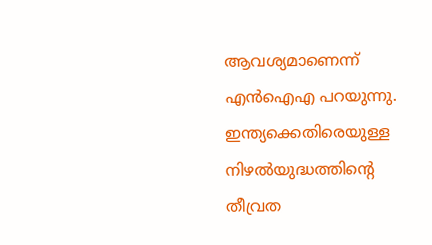ആവശ്യമാണെന്ന് എൻഐഎ പറയുന്നു. ഇന്ത്യക്കെതിരെയുള്ള നിഴൽയുദ്ധത്തിന്റെ തീവ്രത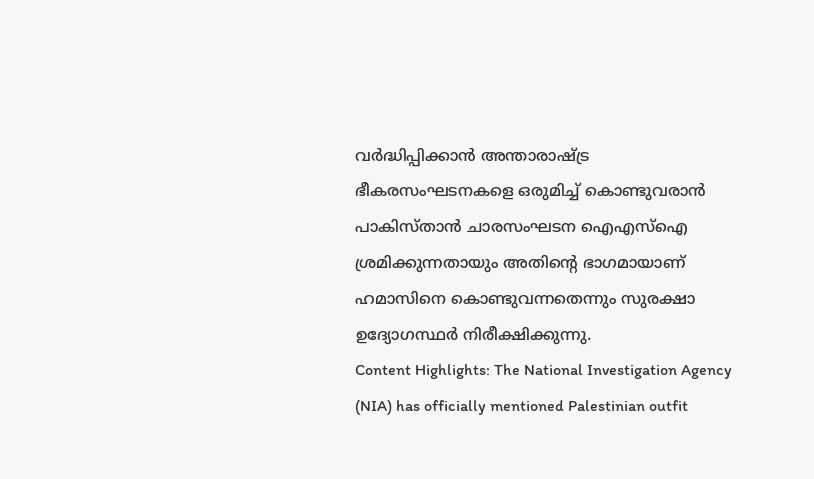വർദ്ധിപ്പിക്കാൻ അന്താരാഷ്ട്ര ഭീകരസംഘടനകളെ ഒരുമിച്ച് കൊണ്ടുവരാൻ പാകിസ്താൻ ചാരസംഘടന ഐഎസ്ഐ ശ്രമിക്കുന്നതായും അതിന്റെ ഭാഗമായാണ് ഹമാസിനെ കൊണ്ടുവന്നതെന്നും സുരക്ഷാ ഉദ്യോഗസ്ഥർ നിരീക്ഷിക്കുന്നു.
Content Highlights: The National Investigation Agency (NIA) has officially mentioned Palestinian outfit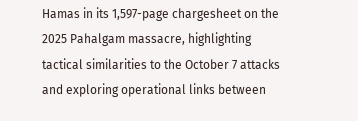Hamas in its 1,597-page chargesheet on the 2025 Pahalgam massacre, highlighting tactical similarities to the October 7 attacks and exploring operational links between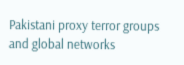Pakistani proxy terror groups and global networks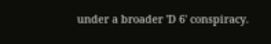under a broader 'D 6' conspiracy.